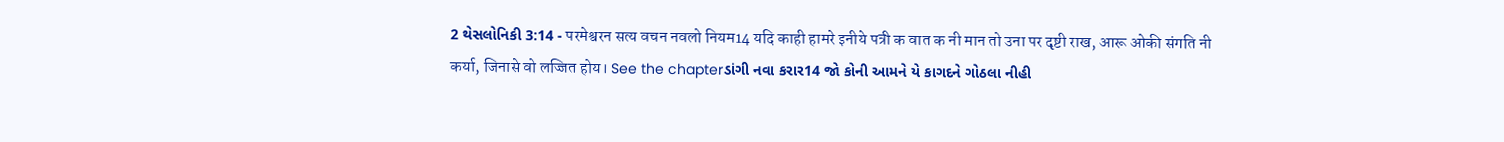2 થેસલોનિકી 3:14 - परमेश्वरन सत्य वचन नवलो नियम14 यदि काही हामरे इनीये पत्री क वात क नी मान तो उना पर दृष्टी राख, आरू ओकी संगति नी कर्या, जिनासे वो लज्जित होय। See the chapterડાંગી નવા કરાર14 જો કોની આમને યે કાગદને ગોઠલા નીહી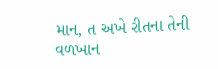માન, ત અખે રીતના તેની વળખાન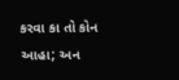કરવા કા તો કોન આહા; અન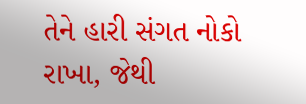તેને હારી સંગત નોકો રાખા, જેથી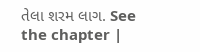તેલા શરમ લાગ. See the chapter |